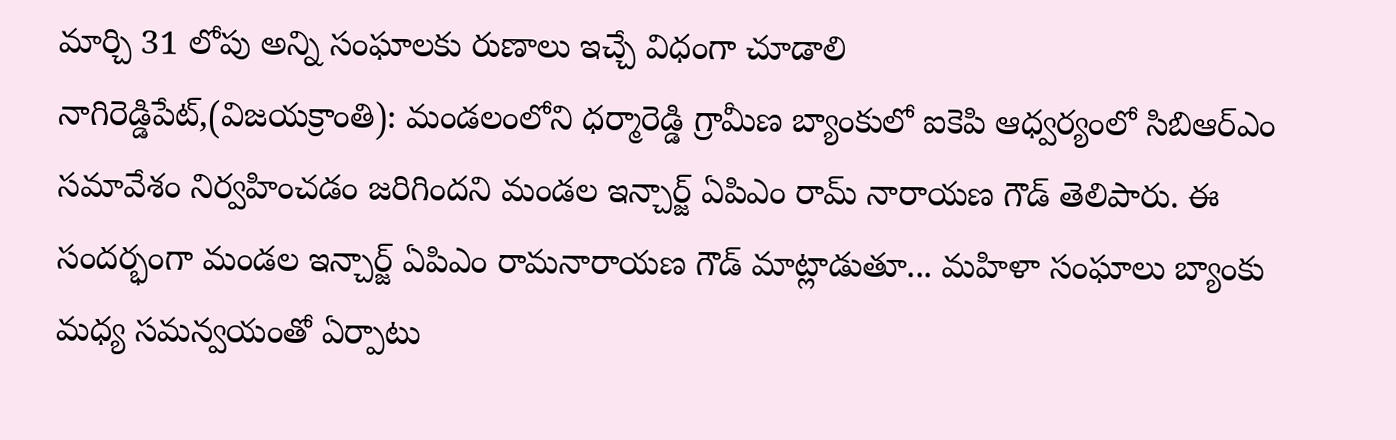మార్చి 31 లోపు అన్ని సంఘాలకు రుణాలు ఇచ్చే విధంగా చూడాలి
నాగిరెడ్డిపేట్,(విజయక్రాంతి): మండలంలోని ధర్మారెడ్డి గ్రామీణ బ్యాంకులో ఐకెపి ఆధ్వర్యంలో సిబిఆర్ఎం సమావేశం నిర్వహించడం జరిగిందని మండల ఇన్చార్జ్ ఏపిఎం రామ్ నారాయణ గౌడ్ తెలిపారు. ఈ సందర్భంగా మండల ఇన్చార్జ్ ఏపిఎం రామనారాయణ గౌడ్ మాట్లాడుతూ... మహిళా సంఘాలు బ్యాంకు మధ్య సమన్వయంతో ఏర్పాటు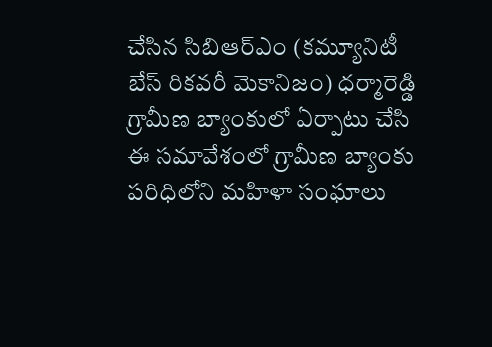చేసిన సిబిఆర్ఎం (కమ్యూనిటీ బేస్ రికవరీ మెకానిజం) ధర్మారెడ్డి గ్రామీణ బ్యాంకులో ఏర్పాటు చేసి ఈ సమావేశంలో గ్రామీణ బ్యాంకు పరిధిలోని మహిళా సంఘాలు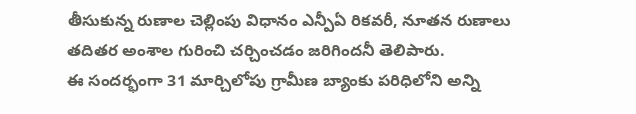తీసుకున్న రుణాల చెల్లింపు విధానం ఎన్పీఏ రికవరీ, నూతన రుణాలు తదితర అంశాల గురించి చర్చించడం జరిగిందనీ తెలిపారు.
ఈ సందర్భంగా 31 మార్చిలోపు గ్రామీణ బ్యాంకు పరిధిలోని అన్ని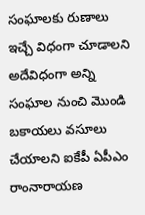సంఘాలకు రుణాలు ఇచ్చే విధంగా చూడాలని అదేవిధంగా అన్ని సంఘాల నుంచి మొండి బకాయలు వసూలు చేయాలని ఐకేపీ ఏపీఎం రాంనారాయణ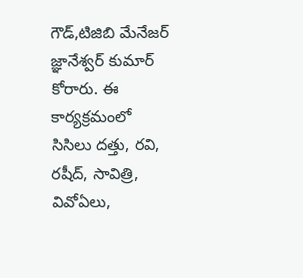గౌడ్,టిజిబి మేనేజర్ జ్ఞానేశ్వర్ కుమార్ కోరారు. ఈ కార్యక్రమంలో సిసిలు దత్తు, రవి, రషీద్, సావిత్రి, వివోఏలు,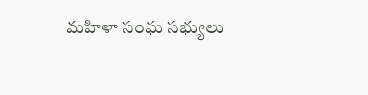మహిళా సంఘ సభ్యులు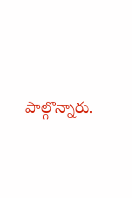పాల్గొన్నారు.